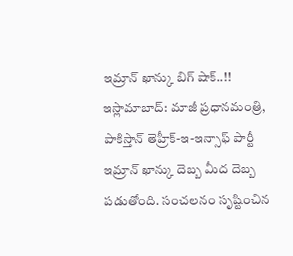ఇమ్రాన్ ఖాన్కు బిగ్ షాక్..!!
ఇస్లామాబాద్: మాజీ ప్రధానమంత్రి, పాకిస్తాన్ తెహ్రీక్-ఇ-ఇన్సాఫ్ పార్టీ ఇమ్రాన్ ఖాన్కు దెబ్బ మీద దెబ్బ పడుతోంది. సంచలనం సృష్టించిన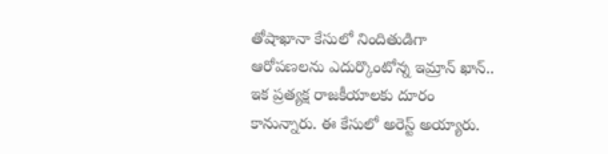తోషాఖానా కేసులో నిందితుడిగా ఆరోపణలను ఎదుర్కొంటోన్న ఇమ్రాన్ ఖాన్.. ఇక ప్రత్యక్ష రాజకీయాలకు దూరం కానున్నారు. ఈ కేసులో అరెస్ట్ అయ్యారు.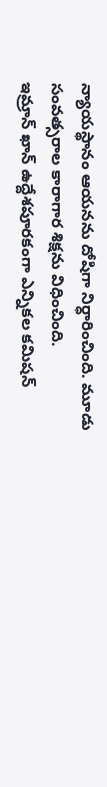న్యాయస్థానం ఆయనను దోషిగా నిర్ధారించింది. మూడు సంవత్సరాల కారాగార శిక్షను విధించింది.
ఇమ్రాన్ ఖాన్ ఉద్దేశపూరకంగా ఎన్నికల కమిషన్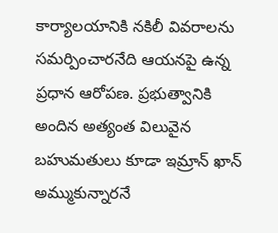కార్యాలయానికి నకిలీ వివరాలను సమర్పించారనేది ఆయనపై ఉన్న ప్రధాన ఆరోపణ. ప్రభుత్వానికి అందిన అత్యంత విలువైన బహుమతులు కూడా ఇమ్రాన్ ఖాన్ అమ్ముకున్నారనే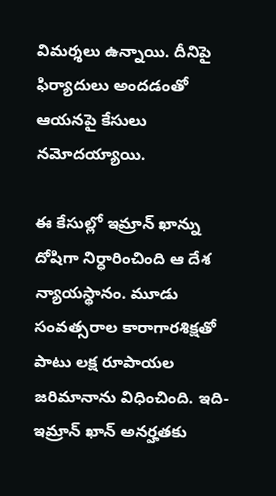విమర్శలు ఉన్నాయి. దీనిపై ఫిర్యాదులు అందడంతో ఆయనపై కేసులు నమోదయ్యాయి.

ఈ కేసుల్లో ఇమ్రాన్ ఖాన్ను దోషిగా నిర్ధారించింది ఆ దేశ న్యాయస్థానం. మూడు సంవత్సరాల కారాగారశిక్షతో పాటు లక్ష రూపాయల జరిమానాను విధించింది. ఇది- ఇమ్రాన్ ఖాన్ అనర్హతకు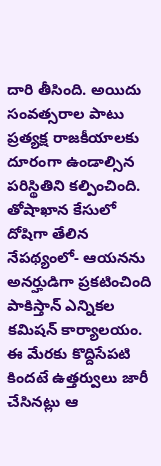దారి తీసింది. అయిదు సంవత్సరాల పాటు ప్రత్యక్ష రాజకీయాలకు దూరంగా ఉండాల్సిన పరిస్థితిని కల్పించింది.
తోషాఖాన కేసులో దోషిగా తేలిన నేపథ్యంలో- ఆయనను అనర్హుడిగా ప్రకటించింది పాకిస్తాన్ ఎన్నికల కమిషన్ కార్యాలయం. ఈ మేరకు కొద్దిసేపటి కిందటే ఉత్తర్వులు జారీ చేసినట్లు ఆ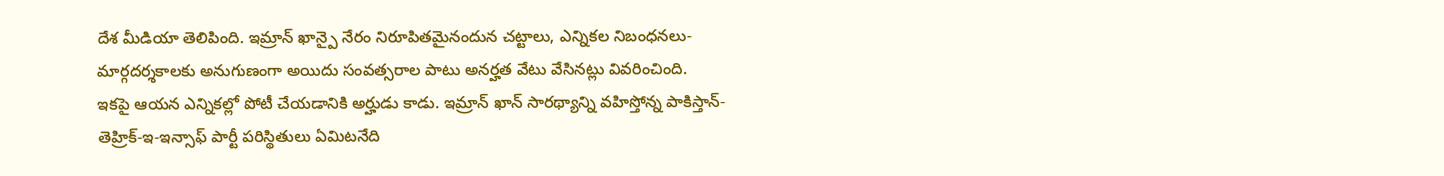దేశ మీడియా తెలిపింది. ఇమ్రాన్ ఖాన్పై నేరం నిరూపితమైనందున చట్టాలు, ఎన్నికల నిబంధనలు- మార్గదర్శకాలకు అనుగుణంగా అయిదు సంవత్సరాల పాటు అనర్హత వేటు వేసినట్లు వివరించింది.
ఇకపై ఆయన ఎన్నికల్లో పోటీ చేయడానికి అర్హుడు కాడు. ఇమ్రాన్ ఖాన్ సారథ్యాన్ని వహిస్తోన్న పాకిస్తాన్- తెహ్రిక్-ఇ-ఇన్సాఫ్ పార్టీ పరిస్థితులు ఏమిటనేది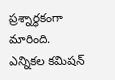ప్రశ్నార్థకంగా మారింది. ఎన్నికల కమిషన్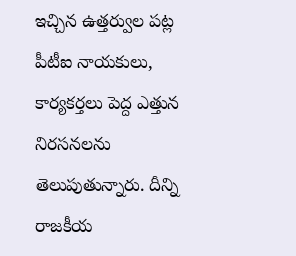ఇచ్చిన ఉత్తర్వుల పట్ల పీటీఐ నాయకులు, కార్యకర్తలు పెద్ద ఎత్తున నిరసనలను తెలుపుతున్నారు. దీన్ని రాజకీయ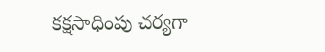కక్షసాధింపు చర్యగా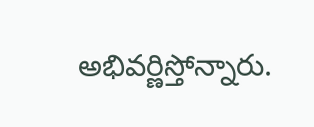అభివర్ణిస్తోన్నారు.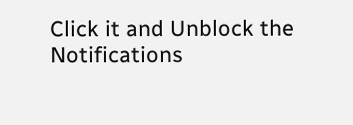Click it and Unblock the Notifications